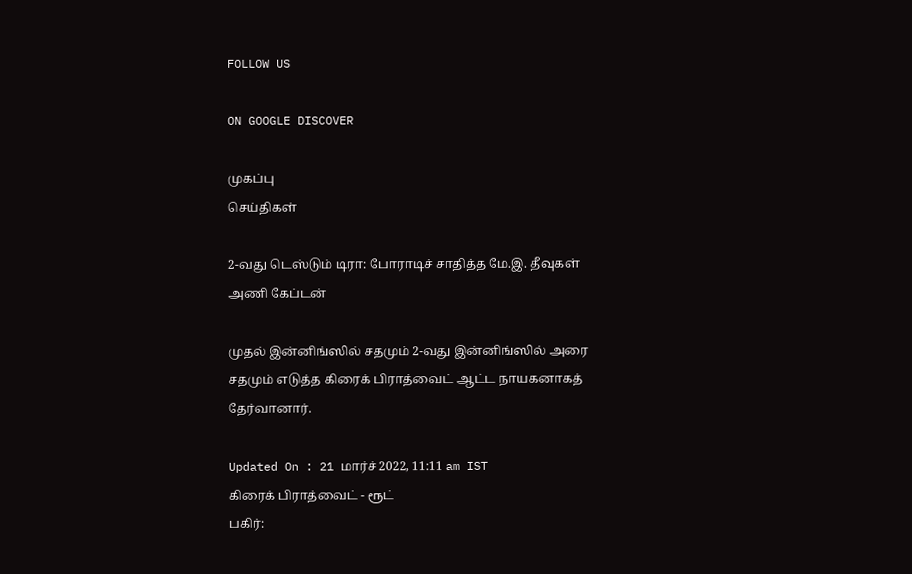FOLLOW US

ON GOOGLE DISCOVER

முகப்பு
செய்திகள்

2-வது டெஸ்டும் டிரா: போராடிச் சாதித்த மே.இ. தீவுகள் அணி கேப்டன்

முதல் இன்னிங்ஸில் சதமும் 2-வது இன்னிங்ஸில் அரை சதமும் எடுத்த கிரைக் பிராத்வைட் ஆட்ட நாயகனாகத் தேர்வானார்.

Updated On : 21 மார்ச் 2022, 11:11 am IST
கிரைக் பிராத்வைட் - ரூட்
பகிர்: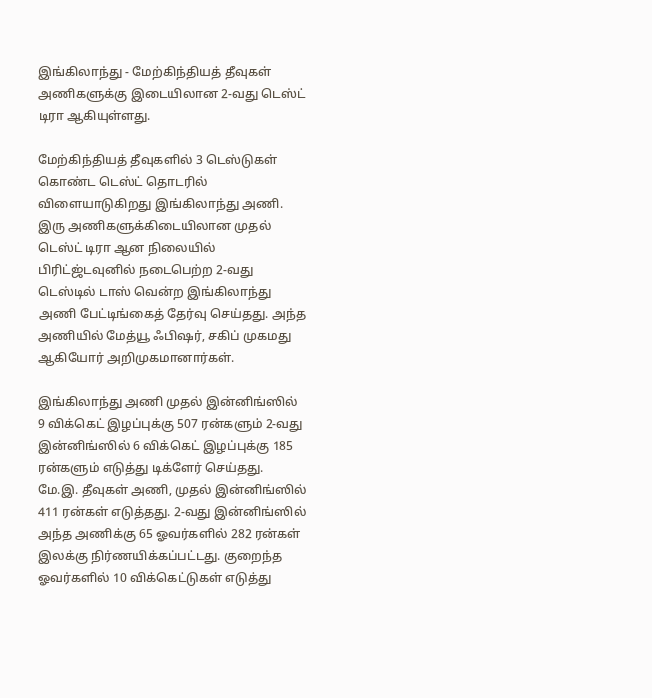இங்கிலாந்து - மேற்கிந்தியத் தீவுகள் அணிகளுக்கு இடையிலான 2-வது டெஸ்ட் டிரா ஆகியுள்ளது.

மேற்கிந்தியத் தீவுகளில் 3 டெஸ்டுகள் கொண்ட டெஸ்ட் தொடரில் விளையாடுகிறது இங்கிலாந்து அணி. இரு அணிகளுக்கிடையிலான முதல் டெஸ்ட் டிரா ஆன நிலையில் பிரிட்ஜ்டவுனில் நடைபெற்ற 2-வது டெஸ்டில் டாஸ் வென்ற இங்கிலாந்து அணி பேட்டிங்கைத் தேர்வு செய்தது. அந்த அணியில் மேத்யூ ஃபிஷர், சகிப் முகமது ஆகியோர் அறிமுகமானார்கள்.

இங்கிலாந்து அணி முதல் இன்னிங்ஸில் 9 விக்கெட் இழப்புக்கு 507 ரன்களும் 2-வது இன்னிங்ஸில் 6 விக்கெட் இழப்புக்கு 185 ரன்களும் எடுத்து டிக்ளேர் செய்தது. மே.இ. தீவுகள் அணி, முதல் இன்னிங்ஸில் 411 ரன்கள் எடுத்தது. 2-வது இன்னிங்ஸில் அந்த அணிக்கு 65 ஓவர்களில் 282 ரன்கள் இலக்கு நிர்ணயிக்கப்பட்டது. குறைந்த ஓவர்களில் 10 விக்கெட்டுகள் எடுத்து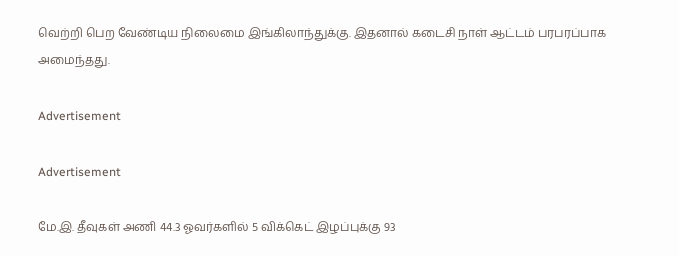வெற்றி பெற வேண்டிய நிலைமை இங்கிலாந்துக்கு. இதனால் கடைசி நாள் ஆட்டம் பரபரப்பாக அமைந்தது.

Advertisement

Advertisement

மே.இ. தீவுகள் அணி 44.3 ஓவர்களில் 5 விக்கெட் இழப்புக்கு 93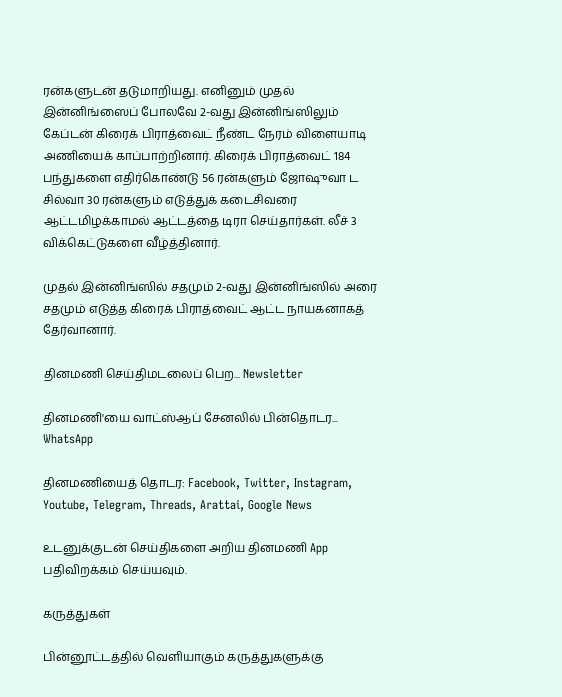ரன்களுடன் தடுமாறியது. எனினும் முதல் இன்னிங்ஸைப் போலவே 2-வது இன்னிங்ஸிலும் கேப்டன் கிரைக் பிராத்வைட் நீண்ட நேரம் விளையாடி அணியைக் காப்பாற்றினார். கிரைக் பிராத்வைட் 184 பந்துகளை எதிர்கொண்டு 56 ரன்களும் ஜோஷுவா ட சில்வா 30 ரன்களும் எடுத்துக் கடைசிவரை ஆட்டமிழக்காமல் ஆட்டத்தை டிரா செய்தார்கள். லீச் 3 விக்கெட்டுகளை வீழ்த்தினார்.

முதல் இன்னிங்ஸில் சதமும் 2-வது இன்னிங்ஸில் அரை சதமும் எடுத்த கிரைக் பிராத்வைட் ஆட்ட நாயகனாகத் தேர்வானார்.

தினமணி செய்திமடலைப் பெற... Newsletter

தினமணி'யை வாட்ஸ்ஆப் சேனலில் பின்தொடர... WhatsApp

தினமணியைத் தொடர: Facebook, Twitter, Instagram, Youtube, Telegram, Threads, Arattai, Google News

உடனுக்குடன் செய்திகளை அறிய தினமணி App பதிவிறக்கம் செய்யவும்.

கருத்துகள்

பின்னூட்டத்தில் வெளியாகும் கருத்துகளுக்கு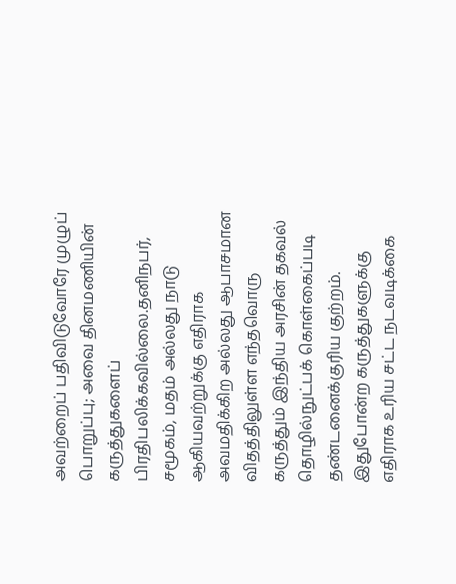அவற்றைப் பதிவிடுவோரே முழுப் பொறுப்பு; அவை தினமணியின் கருத்துகளைப் பிரதிபலிக்கவில்லை.தனிநபர், சமூகம், மதம் அல்லது நாடு ஆகியவற்றுக்கு எதிராக அவமதிக்கிற அல்லது ஆபாசமான விதத்திலுள்ள எந்தவொரு கருத்தும் இந்திய அரசின் தகவல் தொழில்நுட்பக் கொள்கைப்படி தண்டனைக்குரிய குற்றம். இதுபோன்ற கருத்துகளுக்கு எதிராக உரிய சட்ட நடவடிக்கை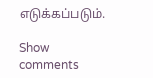எடுக்கப்படும்.

Show comments